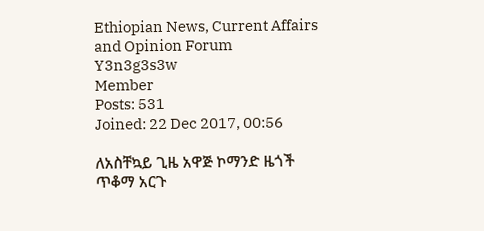Ethiopian News, Current Affairs and Opinion Forum
Y3n3g3s3w
Member
Posts: 531
Joined: 22 Dec 2017, 00:56

ለአስቸኳይ ጊዜ አዋጅ ኮማንድ ዜጎች ጥቆማ አርጉ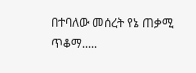በተባለው መሰረት የኔ ጠቃሚ ጥቆማ.....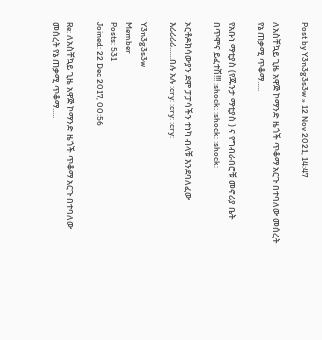Post by Y3n3g3s3w » 12 Nov 2021, 14:47

ለአስቸኳይ ጊዜ አዋጅ ኮማንድ ዜጎች ጥቆማ አርጉ በተባለው መሰረት የኔ ጠቃሚ ጥቆማ.....

የአቡነ ማቲያስ (የጁንታ ማቲያስ ) ና የግብራበሮቹ መኖሪያ ቤት በጥሞና ይፈተሽ!!! :shock: :shock: :shock:

ኦርቶዶክሳውያን ደሞ ፓፓሳችን ተነካ ብላቹ እንደባለፈው እሪሪሪሪ......በሉ አሉ :cry: :cry: :cry:

Y3n3g3s3w
Member
Posts: 531
Joined: 22 Dec 2017, 00:56

Re: ለአስቸኳይ ጊዜ አዋጅ ኮማንድ ዜጎች ጥቆማ አርጉ በተባለው መሰረት የኔ ጠቃሚ ጥቆማ.....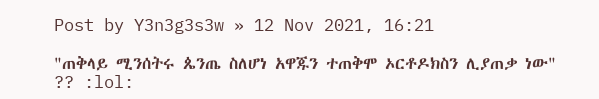Post by Y3n3g3s3w » 12 Nov 2021, 16:21

"ጠቅላይ ሚንሰትሩ ጴንጤ ስለሆነ አዋጁን ተጠቅሞ ኦርቶዶክስን ሊያጠቃ ነው" ?? :lol: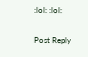:lol: :lol:

Post Reply